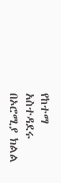የከተማ አስተዳደሩ በኦሮሚያ ክልል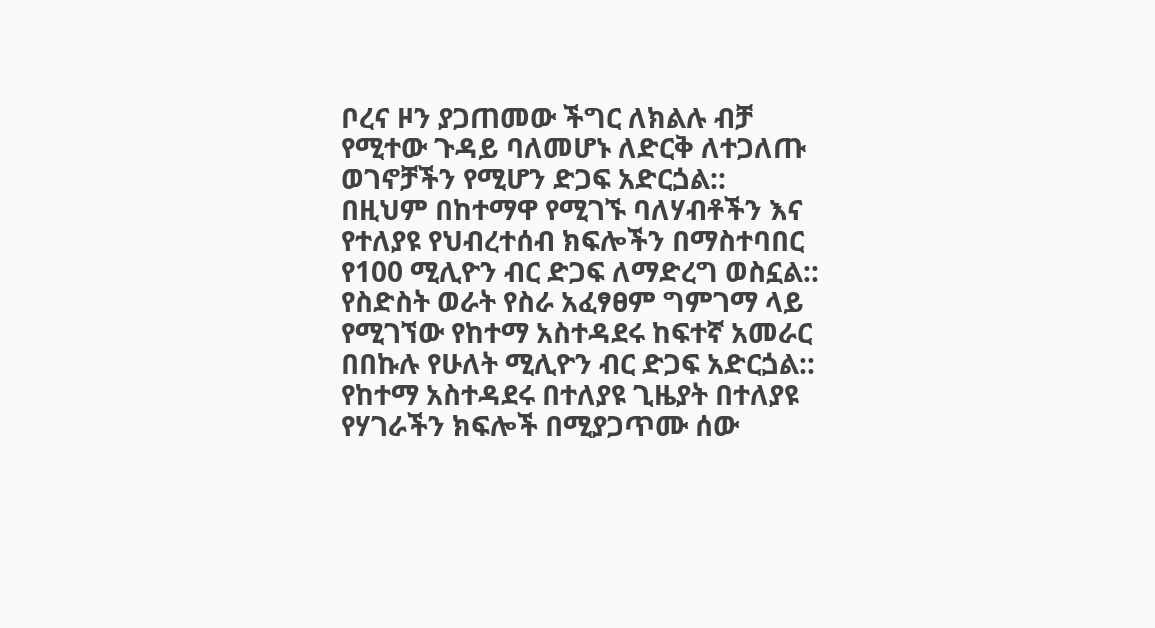ቦረና ዞን ያጋጠመው ችግር ለክልሉ ብቻ የሚተው ጉዳይ ባለመሆኑ ለድርቅ ለተጋለጡ ወገኖቻችን የሚሆን ድጋፍ አድርጏል::
በዚህም በከተማዋ የሚገኙ ባለሃብቶችን እና የተለያዩ የህብረተሰብ ክፍሎችን በማስተባበር የ100 ሚሊዮን ብር ድጋፍ ለማድረግ ወስኗል::
የስድስት ወራት የስራ አፈፃፀም ግምገማ ላይ የሚገኘው የከተማ አስተዳደሩ ከፍተኛ አመራር በበኩሉ የሁለት ሚሊዮን ብር ድጋፍ አድርጏል::
የከተማ አስተዳደሩ በተለያዩ ጊዜያት በተለያዩ የሃገራችን ክፍሎች በሚያጋጥሙ ሰው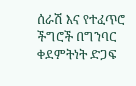ሰራሽ እና የተፈጥሮ ችግሮች በግንባር ቀደምትነት ድጋፍ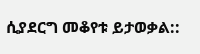ሲያደርግ መቆየቱ ይታወቃል::